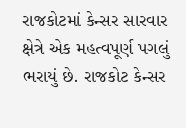રાજકોટમાં કેન્સર સારવાર ક્ષેત્રે એક મહત્વપૂર્ણ પગલું ભરાયું છે. રાજકોટ કેન્સર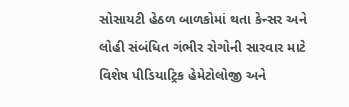સોસાયટી હેઠળ બાળકોમાં થતા કેન્સર અને લોહી સંબંધિત ગંભીર રોગોની સારવાર માટે વિશેષ પીડિયાટ્રિક હેમેટોલોજી અને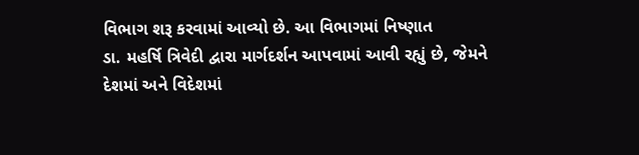વિભાગ શરૂ કરવામાં આવ્યો છે. આ વિભાગમાં નિષ્ણાત
ડા. મહર્ષિ ત્રિવેદી દ્વારા માર્ગદર્શન આપવામાં આવી રહ્યું છે, જેમને દેશમાં અને વિદેશમાં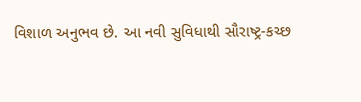વિશાળ અનુભવ છે. આ નવી સુવિધાથી સૌરાષ્ટ્ર-કચ્છ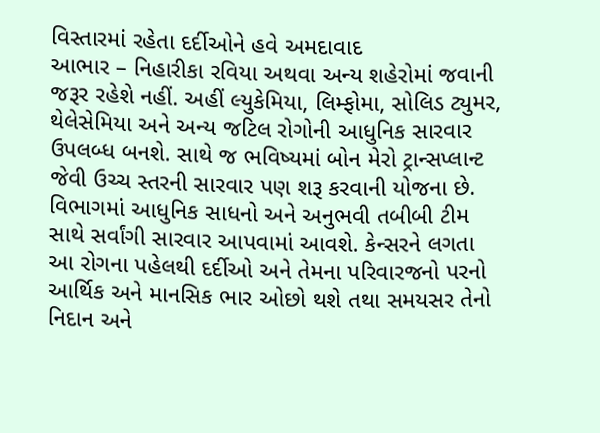વિસ્તારમાં રહેતા દર્દીઓને હવે અમદાવાદ
આભાર – નિહારીકા રવિયા અથવા અન્ય શહેરોમાં જવાની જરૂર રહેશે નહીં. અહીં લ્યુકેમિયા, લિમ્ફોમા, સોલિડ ટ્યુમર, થેલેસેમિયા અને અન્ય જટિલ રોગોની આધુનિક સારવાર ઉપલબ્ધ બનશે. સાથે જ ભવિષ્યમાં બોન મેરો ટ્રાન્સપ્લાન્ટ જેવી ઉચ્ચ સ્તરની સારવાર પણ શરૂ કરવાની યોજના છે.
વિભાગમાં આધુનિક સાધનો અને અનુભવી તબીબી ટીમ સાથે સર્વાંગી સારવાર આપવામાં આવશે. કેન્સરને લગતા આ રોગના પહેલથી દર્દીઓ અને તેમના પરિવારજનો પરનો આર્થિક અને માનસિક ભાર ઓછો થશે તથા સમયસર તેનો નિદાન અને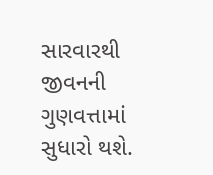સારવારથી જીવનની ગુણવત્તામાં સુધારો થશે.